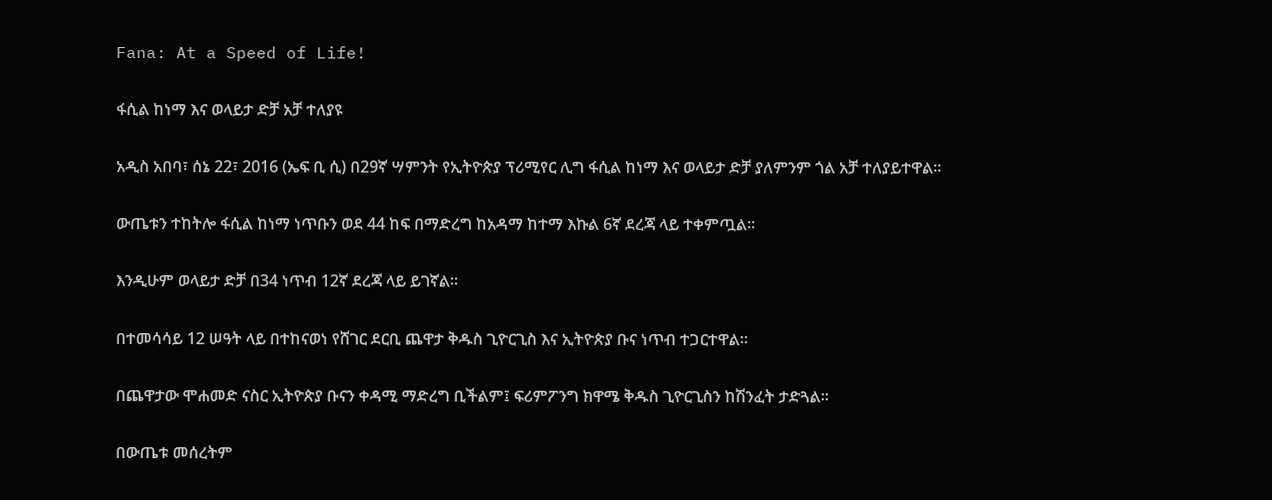Fana: At a Speed of Life!

ፋሲል ከነማ እና ወላይታ ድቻ አቻ ተለያዩ

አዲስ አበባ፣ ሰኔ 22፣ 2016 (ኤፍ ቢ ሲ) በ29ኛ ሣምንት የኢትዮጵያ ፕሪሚየር ሊግ ፋሲል ከነማ እና ወላይታ ድቻ ያለምንም ጎል አቻ ተለያይተዋል፡፡

ውጤቱን ተከትሎ ፋሲል ከነማ ነጥቡን ወደ 44 ከፍ በማድረግ ከአዳማ ከተማ እኩል 6ኛ ደረጃ ላይ ተቀምጧል፡፡

እንዲሁም ወላይታ ድቻ በ34 ነጥብ 12ኛ ደረጃ ላይ ይገኛል፡፡

በተመሳሳይ 12 ሠዓት ላይ በተከናወነ የሸገር ደርቢ ጨዋታ ቅዱስ ጊዮርጊስ እና ኢትዮጵያ ቡና ነጥብ ተጋርተዋል፡፡

በጨዋታው ሞሐመድ ናስር ኢትዮጵያ ቡናን ቀዳሚ ማድረግ ቢችልም፤ ፍሪምፖንግ ክዋሜ ቅዱስ ጊዮርጊስን ከሽንፈት ታድጓል፡፡

በውጤቱ መሰረትም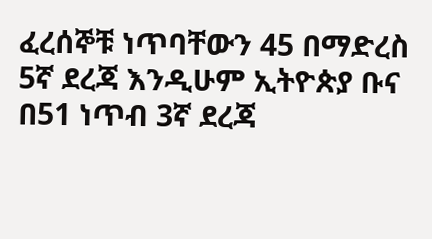ፈረሰኞቹ ነጥባቸውን 45 በማድረስ 5ኛ ደረጃ እንዲሁም ኢትዮጵያ ቡና በ51 ነጥብ 3ኛ ደረጃ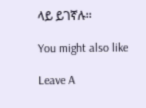ላይ ይገኛሉ፡፡

You might also like

Leave A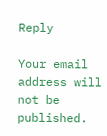Reply

Your email address will not be published.